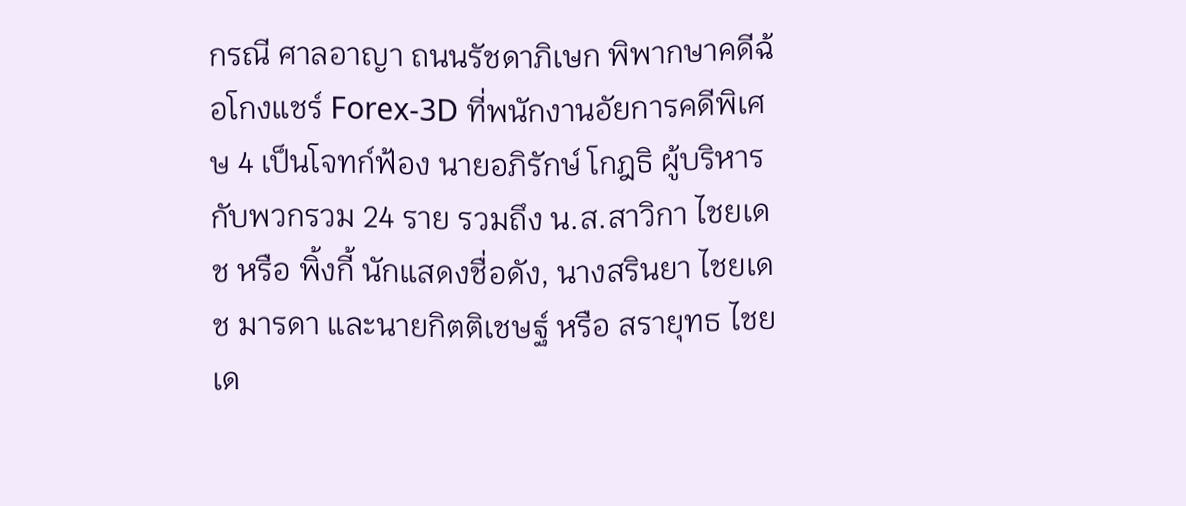กรณี ศาลอาญา ถนนรัชดาภิเษก พิพากษาคดีฉ้อโกงแชร์ Forex-3D ที่พนักงานอัยการคดีพิเศษ 4 เป็นโจทก์ฟ้อง นายอภิรักษ์ โกฎธิ ผู้บริหาร กับพวกรวม 24 ราย รวมถึง น.ส.สาวิกา ไชยเดช หรือ พิ้งกี้ นักแสดงชื่อดัง, นางสรินยา ไชยเดช มารดา และนายกิตติเชษฐ์ หรือ สรายุทธ ไชยเด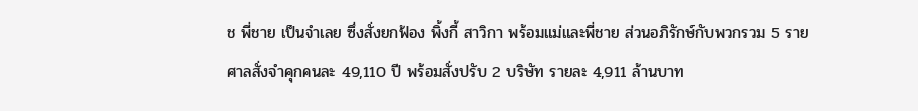ช พี่ชาย เป็นจำเลย ซึ่งสั่งยกฟ้อง พิ้งกี้ สาวิกา พร้อมแม่และพี่ชาย ส่วนอภิรักษ์กับพวกรวม 5 ราย ศาลสั่งจำคุกคนละ 49,110 ปี พร้อมสั่งปรับ 2 บริษัท รายละ 4,911 ล้านบาท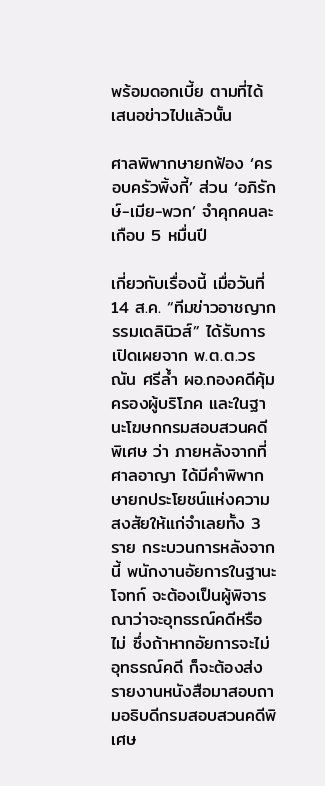พร้อมดอกเบี้ย ตามที่ได้เสนอข่าวไปแล้วนั้น

ศาลพิพากษายกฟ้อง ‘ครอบครัวพิ้งกี้’ ส่วน ‘อภิรักษ์-เมีย-พวก’ จำคุกคนละเกือบ 5 หมื่นปี

เกี่ยวกับเรื่องนี้ เมื่อวันที่ 14 ส.ค. “ทีมข่าวอาชญากรรมเดลินิวส์” ได้รับการเปิดเผยจาก พ.ต.ต.วรณัน ศรีล้ำ ผอ.กองคดีคุ้มครองผู้บริโภค และในฐานะโฆษกกรมสอบสวนคดีพิเศษ ว่า ภายหลังจากที่ศาลอาญา ได้มีคำพิพากษายกประโยชน์แห่งความสงสัยให้แก่จำเลยทั้ง 3 ราย กระบวนการหลังจากนี้ พนักงานอัยการในฐานะโจทก์ จะต้องเป็นผู้พิจารณาว่าจะอุทธรณ์คดีหรือไม่ ซึ่งถ้าหากอัยการจะไม่อุทธรณ์คดี ก็จะต้องส่งรายงานหนังสือมาสอบถามอธิบดีกรมสอบสวนคดีพิเศษ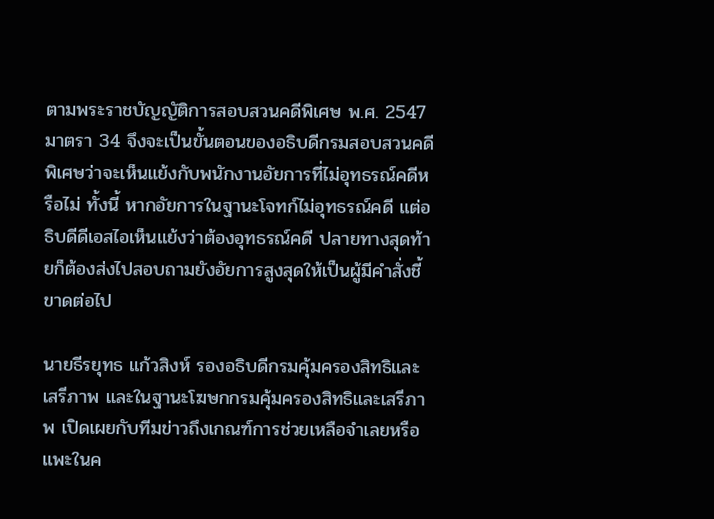ตามพระราชบัญญัติการสอบสวนคดีพิเศษ พ.ศ. 2547 มาตรา 34 จึงจะเป็นขั้นตอนของอธิบดีกรมสอบสวนคดีพิเศษว่าจะเห็นแย้งกับพนักงานอัยการที่ไม่อุทธรณ์คดีหรือไม่ ทั้งนี้ หากอัยการในฐานะโจทก์ไม่อุทธรณ์คดี แต่อธิบดีดีเอสไอเห็นแย้งว่าต้องอุทธรณ์คดี ปลายทางสุดท้ายก็ต้องส่งไปสอบถามยังอัยการสูงสุดให้เป็นผู้มีคำสั่งชี้ขาดต่อไป

นายธีรยุทธ แก้วสิงห์ รองอธิบดีกรมคุ้มครองสิทธิและเสรีภาพ และในฐานะโฆษกกรมคุ้มครองสิทธิและเสรีภาพ เปิดเผยกับทีมข่าวถึงเกณฑ์การช่วยเหลือจำเลยหรือแพะในค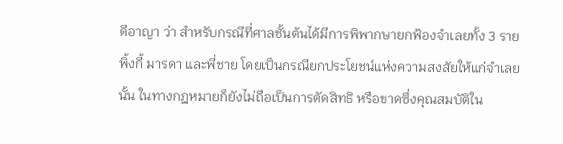ดีอาญา ว่า สำหรับกรณีที่ศาลชั้นต้นได้มีการพิพากษายกฟ้องจำเลยทั้ง 3 ราย พิ้งกี้ มารดา และพี่ชาย โดยเป็นกรณียกประโยชน์แห่งความสงสัยให้แก่จำเลยนั้น ในทางกฎหมายก็ยังไม่ถือเป็นการตัดสิทธิ หรือขาดซึ่งคุณสมบัติใน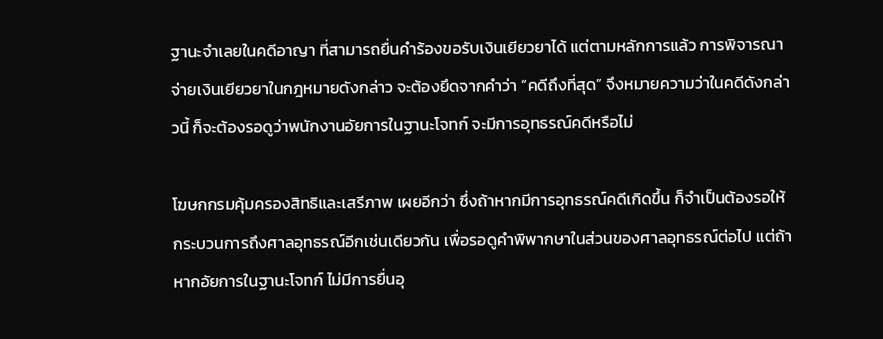ฐานะจำเลยในคดีอาญา ที่สามารถยื่นคำร้องขอรับเงินเยียวยาได้ แต่ตามหลักการแล้ว การพิจารณาจ่ายเงินเยียวยาในกฎหมายดังกล่าว จะต้องยึดจากคำว่า “คดีถึงที่สุด” จึงหมายความว่าในคดีดังกล่าวนี้ ก็จะต้องรอดูว่าพนักงานอัยการในฐานะโจทก์ จะมีการอุทธรณ์คดีหรือไม่

โฆษกกรมคุ้มครองสิทธิและเสรีภาพ เผยอีกว่า ซึ่งถ้าหากมีการอุทธรณ์คดีเกิดขึ้น ก็จำเป็นต้องรอให้กระบวนการถึงศาลอุทธรณ์อีกเช่นเดียวกัน เพื่อรอดูคำพิพากษาในส่วนของศาลอุทธรณ์ต่อไป แต่ถ้าหากอัยการในฐานะโจทก์ ไม่มีการยื่นอุ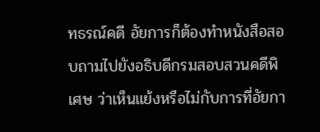ทธรณ์คดี อัยการก็ต้องทำหนังสือสอบถามไปยังอธิบดีกรมสอบสวนคดีพิเศษ ว่าเห็นแย้งหรือไม่กับการที่อัยกา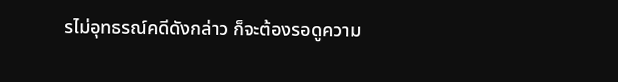รไม่อุทธรณ์คดีดังกล่าว ก็จะต้องรอดูความ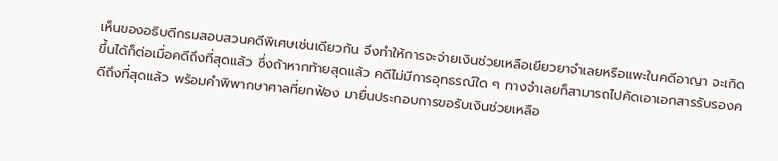เห็นของอธิบดีกรมสอบสวนคดีพิเศษเช่นเดียวกัน จึงทำให้การจะจ่ายเงินช่วยเหลือเยียวยาจำเลยหรือแพะในคดีอาญา จะเกิดขึ้นได้ก็ต่อเมื่อคดีถึงที่สุดแล้ว ซึ่งถ้าหากท้ายสุดแล้ว คดีไม่มีการอุทธรณ์ใด ๆ ทางจำเลยก็สามารถไปคัดเอาเอกสารรับรองคดีถึงที่สุดแล้ว พร้อมคำพิพากษาศาลที่ยกฟ้อง มายื่นประกอบการขอรับเงินช่วยเหลือ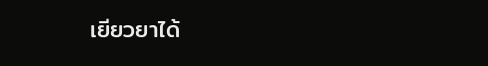เยียวยาได้